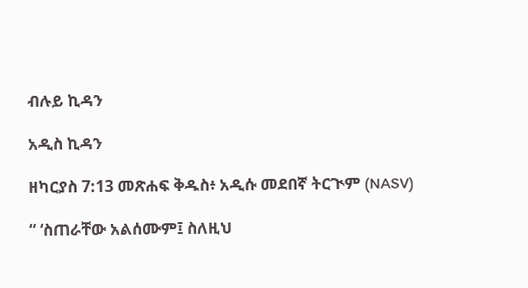ብሉይ ኪዳን

አዲስ ኪዳን

ዘካርያስ 7:13 መጽሐፍ ቅዱስ፥ አዲሱ መደበኛ ትርጒም (NASV)

“ ‘ስጠራቸው አልሰሙም፤ ስለዚህ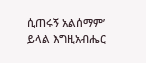ሲጠሩኝ አልሰማም’ ይላል እግዚአብሔር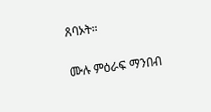ጸባኦት።

ሙሉ ምዕራፍ ማንበብ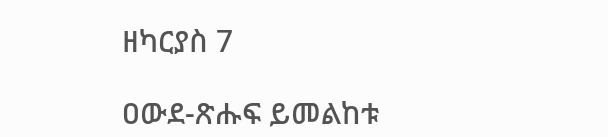ዘካርያስ 7

ዐውደ-ጽሑፍ ይመልከቱ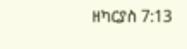ዘካርያስ 7:13